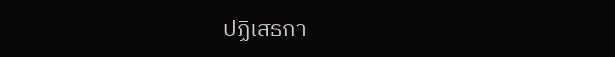ปฏิเสธกา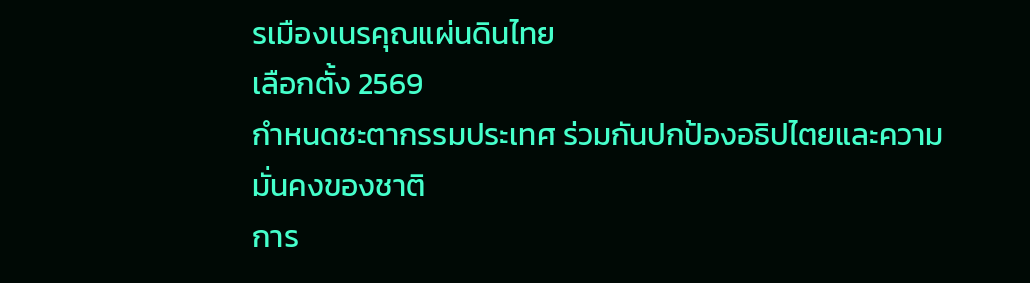รเมืองเนรคุณแผ่นดินไทย
เลือกตั้ง 2569
กำหนดชะตากรรมประเทศ ร่วมกันปกป้องอธิปไตยและความมั่นคงของชาติ
การ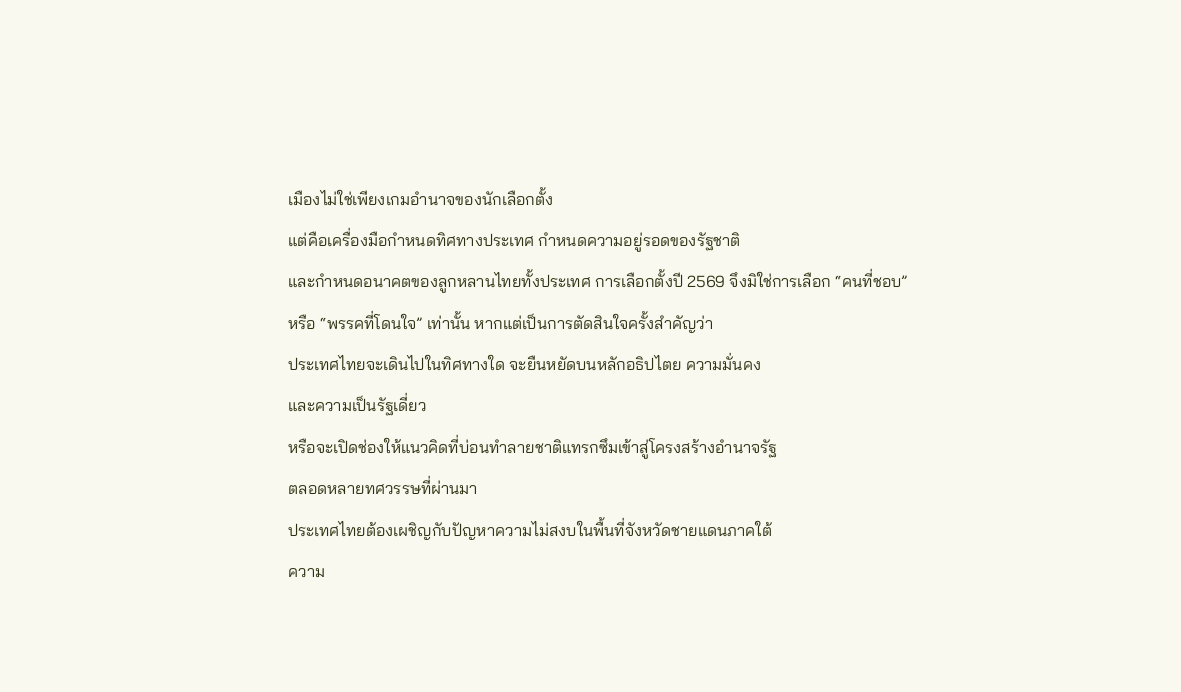เมืองไม่ใช่เพียงเกมอำนาจของนักเลือกตั้ง
แต่คือเครื่องมือกำหนดทิศทางประเทศ กำหนดความอยู่รอดของรัฐชาติ
และกำหนดอนาคตของลูกหลานไทยทั้งประเทศ การเลือกตั้งปี 2569 จึงมิใช่การเลือก “คนที่ชอบ”
หรือ “พรรคที่โดนใจ” เท่านั้น หากแต่เป็นการตัดสินใจครั้งสำคัญว่า
ประเทศไทยจะเดินไปในทิศทางใด จะยืนหยัดบนหลักอธิปไตย ความมั่นคง
และความเป็นรัฐเดี่ยว
หรือจะเปิดช่องให้แนวคิดที่บ่อนทำลายชาติแทรกซึมเข้าสู่โครงสร้างอำนาจรัฐ
ตลอดหลายทศวรรษที่ผ่านมา
ประเทศไทยต้องเผชิญกับปัญหาความไม่สงบในพื้นที่จังหวัดชายแดนภาคใต้
ความ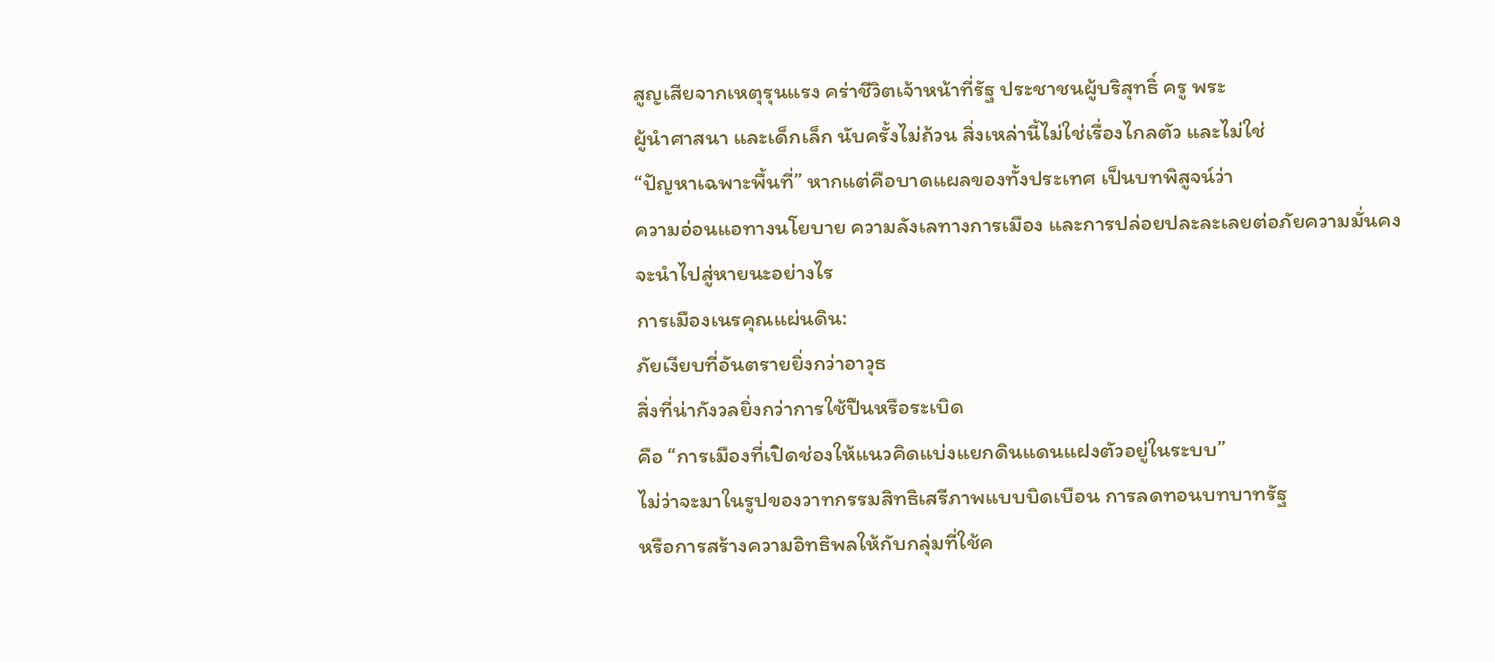สูญเสียจากเหตุรุนแรง คร่าชีวิตเจ้าหน้าที่รัฐ ประชาชนผู้บริสุทธิ์ ครู พระ
ผู้นำศาสนา และเด็กเล็ก นับครั้งไม่ถ้วน สิ่งเหล่านี้ไม่ใช่เรื่องไกลตัว และไม่ใช่
“ปัญหาเฉพาะพื้นที่” หากแต่คือบาดแผลของทั้งประเทศ เป็นบทพิสูจน์ว่า
ความอ่อนแอทางนโยบาย ความลังเลทางการเมือง และการปล่อยปละละเลยต่อภัยความมั่นคง
จะนำไปสู่หายนะอย่างไร
การเมืองเนรคุณแผ่นดิน:
ภัยเงียบที่อันตรายยิ่งกว่าอาวุธ
สิ่งที่น่ากังวลยิ่งกว่าการใช้ปืนหรือระเบิด
คือ “การเมืองที่เปิดช่องให้แนวคิดแบ่งแยกดินแดนแฝงตัวอยู่ในระบบ”
ไม่ว่าจะมาในรูปของวาทกรรมสิทธิเสรีภาพแบบบิดเบือน การลดทอนบทบาทรัฐ
หรือการสร้างความอิทธิพลให้กับกลุ่มที่ใช้ค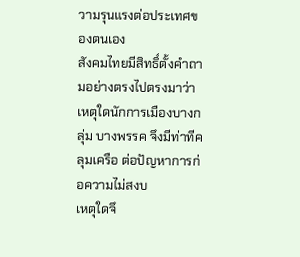วามรุนแรงต่อประเทศของตนเอง
สังคมไทยมีสิทธิ์ตั้งคำถามอย่างตรงไปตรงมาว่า
เหตุใดนักการเมืองบางกลุ่ม บางพรรค จึงมีท่าทีคลุมเครือ ต่อปัญหาการก่อความไม่สงบ
เหตุใดจึ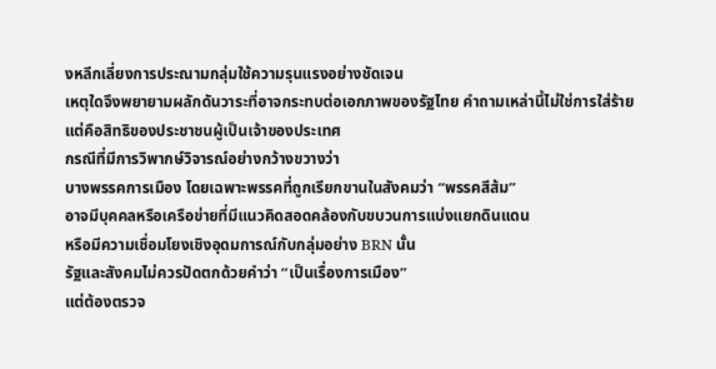งหลีกเลี่ยงการประณามกลุ่มใช้ความรุนแรงอย่างชัดเจน
เหตุใดจึงพยายามผลักดันวาระที่อาจกระทบต่อเอกภาพของรัฐไทย คำถามเหล่านี้ไม่ใช่การใส่ร้าย
แต่คือสิทธิของประชาชนผู้เป็นเจ้าของประเทศ
กรณีที่มีการวิพากษ์วิจารณ์อย่างกว้างขวางว่า
บางพรรคการเมือง โดยเฉพาะพรรคที่ถูกเรียกขานในสังคมว่า “พรรคสีส้ม”
อาจมีบุคคลหรือเครือข่ายที่มีแนวคิดสอดคล้องกับขบวนการแบ่งแยกดินแดน
หรือมีความเชื่อมโยงเชิงอุดมการณ์กับกลุ่มอย่าง BRN นั้น
รัฐและสังคมไม่ควรปัดตกด้วยคำว่า “เป็นเรื่องการเมือง”
แต่ต้องตรวจ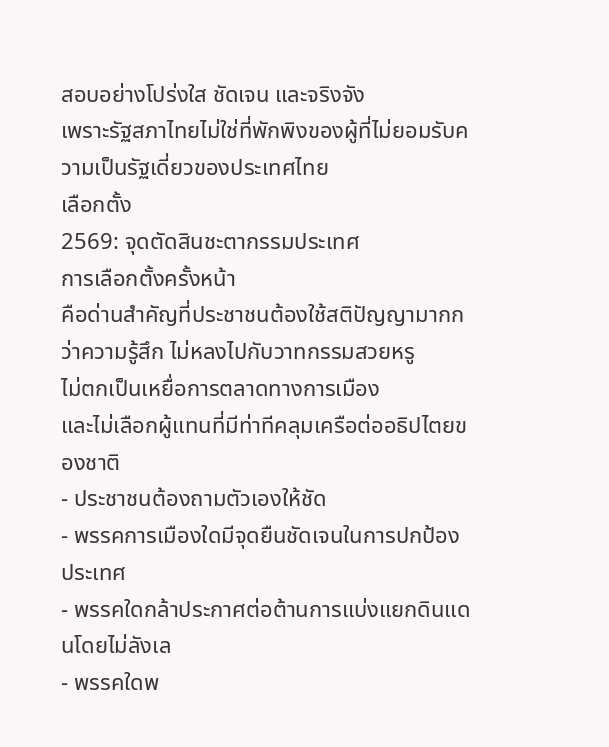สอบอย่างโปร่งใส ชัดเจน และจริงจัง
เพราะรัฐสภาไทยไม่ใช่ที่พักพิงของผู้ที่ไม่ยอมรับความเป็นรัฐเดี่ยวของประเทศไทย
เลือกตั้ง
2569: จุดตัดสินชะตากรรมประเทศ
การเลือกตั้งครั้งหน้า
คือด่านสำคัญที่ประชาชนต้องใช้สติปัญญามากกว่าความรู้สึก ไม่หลงไปกับวาทกรรมสวยหรู
ไม่ตกเป็นเหยื่อการตลาดทางการเมือง
และไม่เลือกผู้แทนที่มีท่าทีคลุมเครือต่ออธิปไตยของชาติ
- ประชาชนต้องถามตัวเองให้ชัด
- พรรคการเมืองใดมีจุดยืนชัดเจนในการปกป้องประเทศ
- พรรคใดกล้าประกาศต่อต้านการแบ่งแยกดินแดนโดยไม่ลังเล
- พรรคใดพ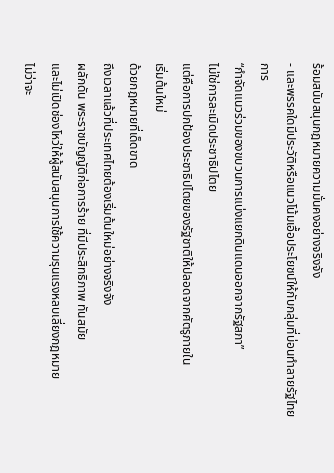ร้อมสนับสนุนกฎหมายความมั่นคงอย่างจริงจัง
- และพรรคใดมีประวัติหรือแนวโน้มเอื้อประโยชน์ให้กับกลุ่มที่บ่อนทำลายรัฐไทย
การ
“กำจัดแนวร่วมของขบวนการแบ่งแยกดินแดนออกจากรัฐสภา”
ไม่ใช่การละเมิดประชาธิปไตย
แต่คือการปกป้องประชาธิปไตยของรัฐชาติให้ปลอดจากศัตรูภายใน
เริ่มต้นใหม่
ด้วยกฎหมายที่เด็ดขาด
ถึงเวลาแล้วที่ประเทศไทยต้องเริ่มต้นใหม่อย่างจริงจัง
ผลักดัน พระราชบัญญัติก่อการร้าย ที่มีประสิทธิภาพ ทันสมัย
และไม่เปิดช่องโหว่ให้ผู้สนับสนุนการใช้ความรุนแรงหลบเลี่ยงกฎหมาย
ไม่ว่าจะ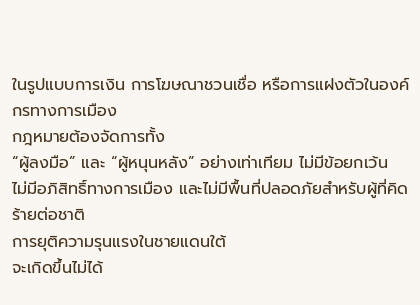ในรูปแบบการเงิน การโฆษณาชวนเชื่อ หรือการแฝงตัวในองค์กรทางการเมือง
กฎหมายต้องจัดการทั้ง
“ผู้ลงมือ” และ “ผู้หนุนหลัง” อย่างเท่าเทียม ไม่มีข้อยกเว้น
ไม่มีอภิสิทธิ์ทางการเมือง และไม่มีพื้นที่ปลอดภัยสำหรับผู้ที่คิดร้ายต่อชาติ
การยุติความรุนแรงในชายแดนใต้
จะเกิดขึ้นไม่ได้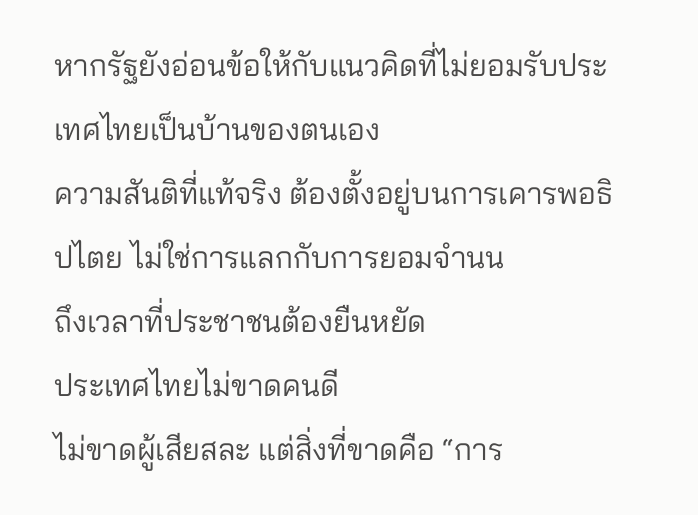หากรัฐยังอ่อนข้อให้กับแนวคิดที่ไม่ยอมรับประเทศไทยเป็นบ้านของตนเอง
ความสันติที่แท้จริง ต้องตั้งอยู่บนการเคารพอธิปไตย ไม่ใช่การแลกกับการยอมจำนน
ถึงเวลาที่ประชาชนต้องยืนหยัด
ประเทศไทยไม่ขาดคนดี
ไม่ขาดผู้เสียสละ แต่สิ่งที่ขาดคือ “การ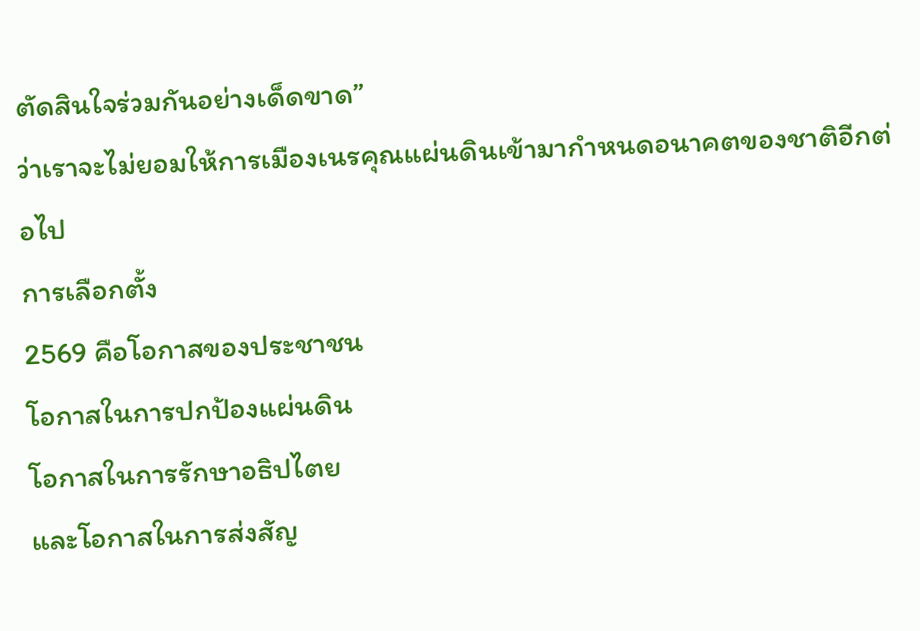ตัดสินใจร่วมกันอย่างเด็ดขาด”
ว่าเราจะไม่ยอมให้การเมืองเนรคุณแผ่นดินเข้ามากำหนดอนาคตของชาติอีกต่อไป
การเลือกตั้ง
2569 คือโอกาสของประชาชน
โอกาสในการปกป้องแผ่นดิน
โอกาสในการรักษาอธิปไตย
และโอกาสในการส่งสัญ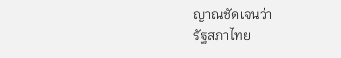ญาณชัดเจนว่า
รัฐสภาไทย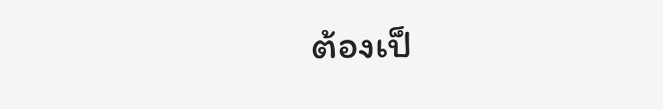ต้องเป็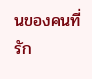นของคนที่รัก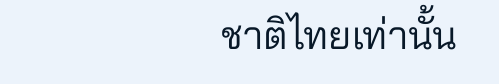ชาติไทยเท่านั้น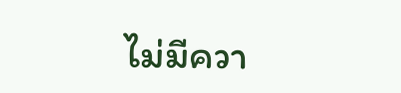ไม่มีควา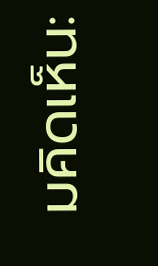มคิดเห็น: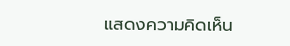แสดงความคิดเห็น